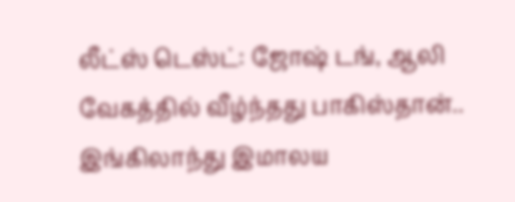லீட்ஸ் டெஸ்ட்: ஜோஷ் டங், ஆலி வேகத்தில் வீழ்ந்தது பாகிஸ்தான்.. இங்கிலாந்து இமாலய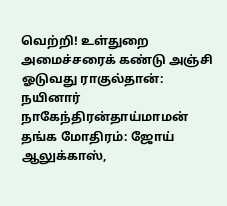வெற்றி! உள்துறை அமைச்சரைக் கண்டு அஞ்சி ஓடுவது ராகுல்தான்: நயினார் நாகேந்திரன்தாய்மாமன் தங்க மோதிரம்: ஜோய் ஆலுக்காஸ்,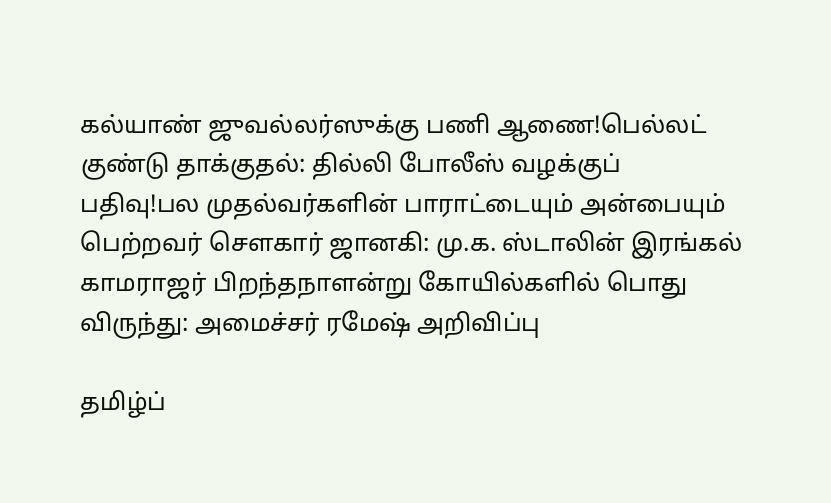கல்யாண் ஜுவல்லர்ஸுக்கு பணி ஆணை!பெல்லட் குண்டு தாக்குதல்: தில்லி போலீஸ் வழக்குப் பதிவு!பல முதல்வர்களின் பாராட்டையும் அன்பையும் பெற்றவர் சௌகார் ஜானகி: மு.க. ஸ்டாலின் இரங்கல் காமராஜர் பிறந்தநாளன்று கோயில்களில் பொது விருந்து: அமைச்சர் ரமேஷ் அறிவிப்பு

தமிழ்ப்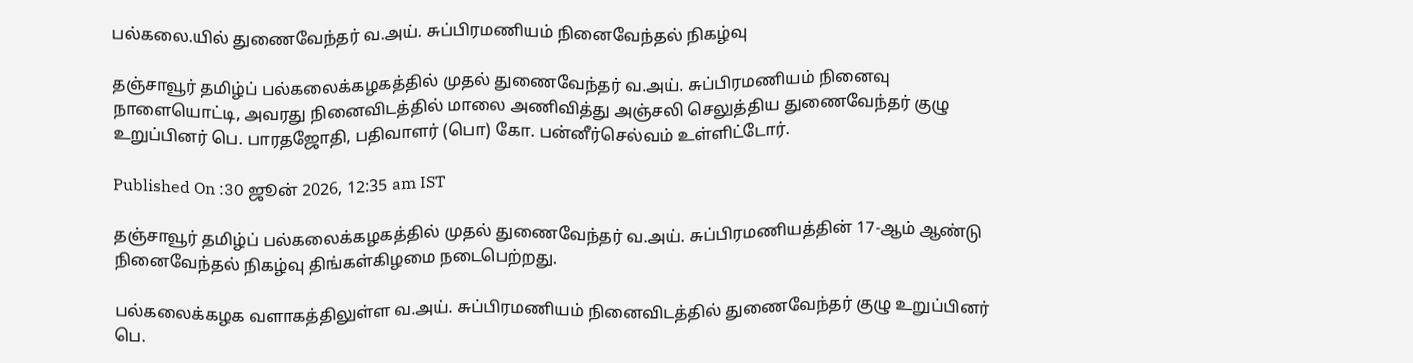பல்கலை.யில் துணைவேந்தர் வ.அய். சுப்பிரமணியம் நினைவேந்தல் நிகழ்வு

தஞ்சாவூர் தமிழ்ப் பல்கலைக்கழகத்தில் முதல் துணைவேந்தர் வ.அய். சுப்பிரமணியம் நினைவு நாளையொட்டி, அவரது நினைவிடத்தில் மாலை அணிவித்து அஞ்சலி செலுத்திய துணைவேந்தர் குழு உறுப்பினர் பெ. பாரதஜோதி, பதிவாளர் (பொ) கோ. பன்னீர்செல்வம் உள்ளிட்டோர்.

Published On :30 ஜூன் 2026, 12:35 am IST

தஞ்சாவூர் தமிழ்ப் பல்கலைக்கழகத்தில் முதல் துணைவேந்தர் வ.அய். சுப்பிரமணியத்தின் 17-ஆம் ஆண்டு நினைவேந்தல் நிகழ்வு திங்கள்கிழமை நடைபெற்றது.

பல்கலைக்கழக வளாகத்திலுள்ள வ.அய். சுப்பிரமணியம் நினைவிடத்தில் துணைவேந்தர் குழு உறுப்பினர் பெ.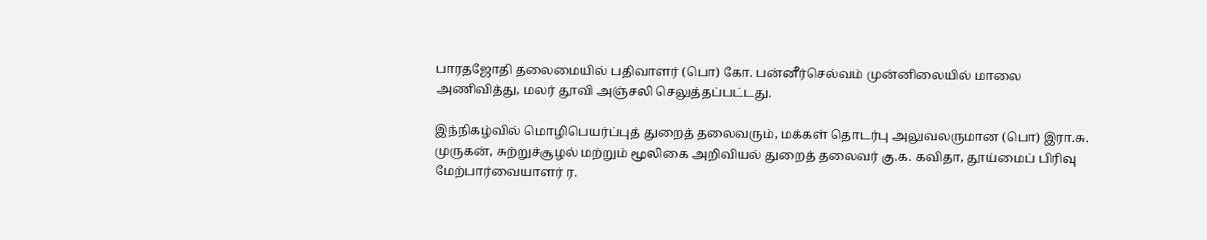பாரதஜோதி தலைமையில் பதிவாளர் (பொ) கோ. பன்னீர்செல்வம் முன்னிலையில் மாலை அணிவித்து, மலர் தூவி அஞ்சலி செலுத்தப்பட்டது.

இந்நிகழ்வில் மொழிபெயர்ப்புத் துறைத் தலைவரும், மக்கள் தொடர்பு அலுவலருமான (பொ) இரா.சு. முருகன், சுற்றுச்சூழல் மற்றும் மூலிகை அறிவியல் துறைத் தலைவர் கு.க. கவிதா, தூய்மைப் பிரிவு மேற்பார்வையாளர் ர.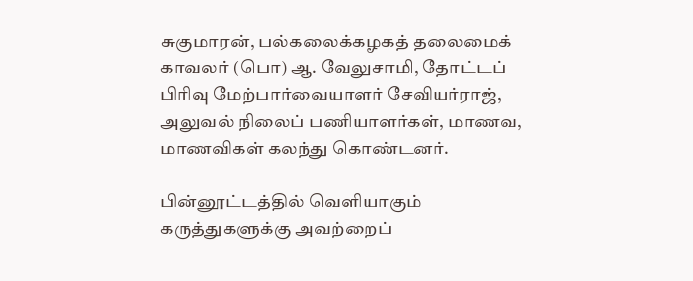சுகுமாரன், பல்கலைக்கழகத் தலைமைக் காவலர் (பொ) ஆ. வேலுசாமி, தோட்டப் பிரிவு மேற்பார்வையாளர் சேவியர்ராஜ், அலுவல் நிலைப் பணியாளர்கள், மாணவ, மாணவிகள் கலந்து கொண்டனர்.

பின்னூட்டத்தில் வெளியாகும் கருத்துகளுக்கு அவற்றைப்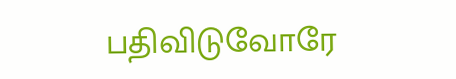பதிவிடுவோரே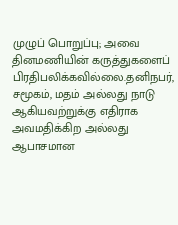முழுப் பொறுப்பு; அவை தினமணியின் கருத்துகளைப் பிரதிபலிக்கவில்லை.தனிநபர், சமூகம், மதம் அல்லது நாடு ஆகியவற்றுக்கு எதிராக அவமதிக்கிற அல்லது ஆபாசமான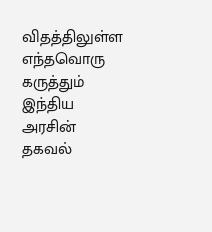விதத்திலுள்ள எந்தவொரு கருத்தும் இந்திய அரசின் தகவல்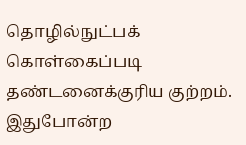தொழில்நுட்பக் கொள்கைப்படி தண்டனைக்குரிய குற்றம். இதுபோன்ற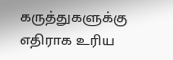கருத்துகளுக்கு எதிராக உரிய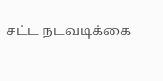சட்ட நடவடிக்கை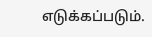எடுக்கப்படும்.